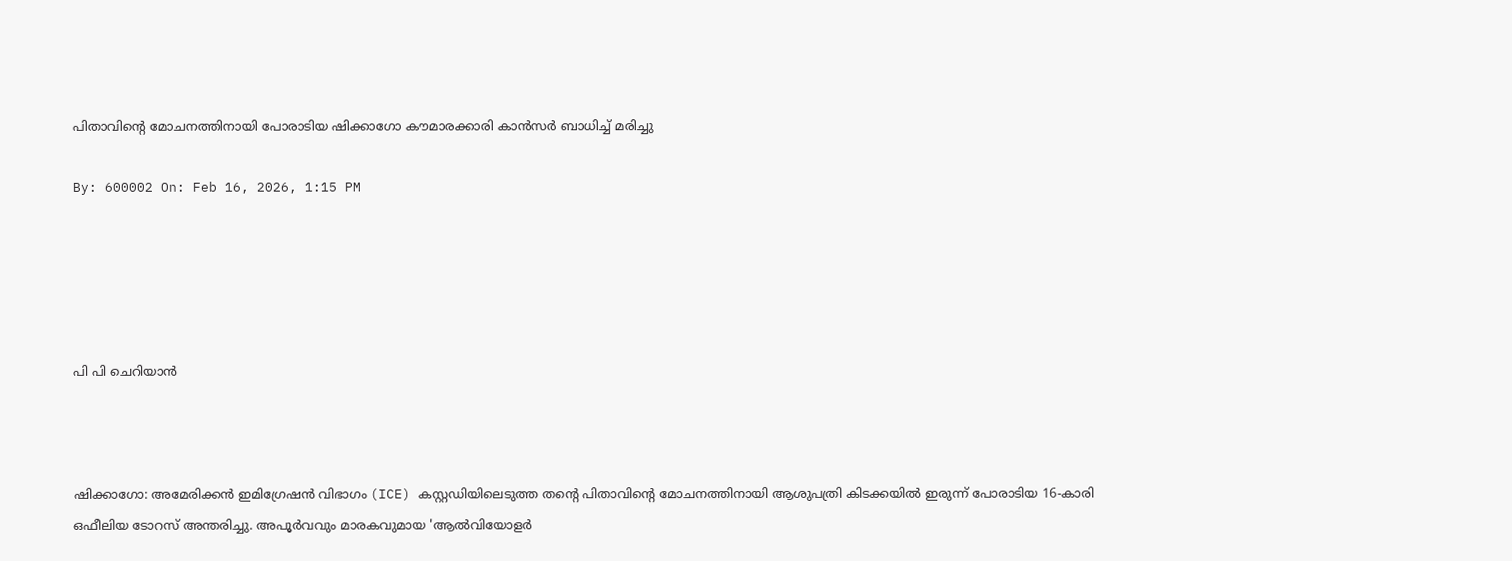പിതാവിന്റെ മോചനത്തിനായി പോരാടിയ ഷിക്കാഗോ കൗമാരക്കാരി കാന്‍സര്‍ ബാധിച്ച് മരിച്ചു

By: 600002 On: Feb 16, 2026, 1:15 PM





പി പി ചെറിയാന്‍



ഷിക്കാഗോ: അമേരിക്കന്‍ ഇമിഗ്രേഷന്‍ വിഭാഗം (ICE) കസ്റ്റഡിയിലെടുത്ത തന്റെ പിതാവിന്റെ മോചനത്തിനായി ആശുപത്രി കിടക്കയില്‍ ഇരുന്ന് പോരാടിയ 16-കാരി ഒഫീലിയ ടോറസ് അന്തരിച്ചു. അപൂര്‍വവും മാരകവുമായ 'ആല്‍വിയോളര്‍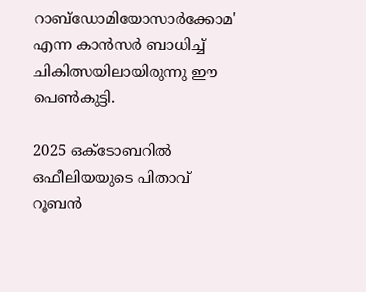റാബ്‌ഡോമിയോസാര്‍ക്കോമ' എന്ന കാന്‍സര്‍ ബാധിച്ച് ചികിത്സയിലായിരുന്നു ഈ പെണ്‍കുട്ടി.

2025 ഒക്ടോബറില്‍ ഒഫീലിയയുടെ പിതാവ് റൂബന്‍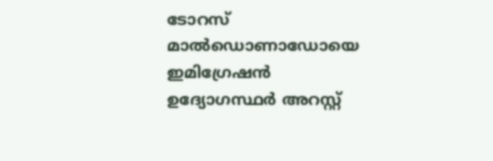ടോറസ് മാല്‍ഡൊണാഡോയെ ഇമിഗ്രേഷന്‍ ഉദ്യോഗസ്ഥര്‍ അറസ്റ്റ്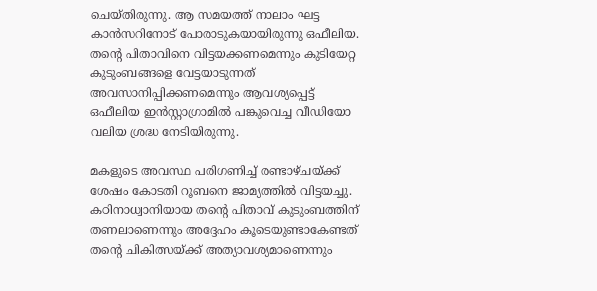ചെയ്തിരുന്നു. ആ സമയത്ത് നാലാം ഘട്ട കാന്‍സറിനോട് പോരാടുകയായിരുന്നു ഒഫീലിയ. തന്റെ പിതാവിനെ വിട്ടയക്കണമെന്നും കുടിയേറ്റ കുടുംബങ്ങളെ വേട്ടയാടുന്നത് അവസാനിപ്പിക്കണമെന്നും ആവശ്യപ്പെട്ട് ഒഫീലിയ ഇന്‍സ്റ്റാഗ്രാമില്‍ പങ്കുവെച്ച വീഡിയോ വലിയ ശ്രദ്ധ നേടിയിരുന്നു.

മകളുടെ അവസ്ഥ പരിഗണിച്ച് രണ്ടാഴ്ചയ്ക്ക് ശേഷം കോടതി റൂബനെ ജാമ്യത്തില്‍ വിട്ടയച്ചു. കഠിനാധ്വാനിയായ തന്റെ പിതാവ് കുടുംബത്തിന് തണലാണെന്നും അദ്ദേഹം കൂടെയുണ്ടാകേണ്ടത് തന്റെ ചികിത്സയ്ക്ക് അത്യാവശ്യമാണെന്നും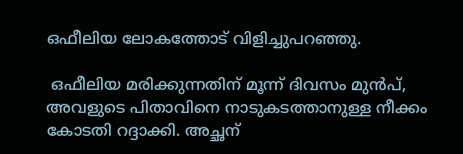ഒഫീലിയ ലോകത്തോട് വിളിച്ചുപറഞ്ഞു.

 ഒഫീലിയ മരിക്കുന്നതിന് മൂന്ന് ദിവസം മുന്‍പ്, അവളുടെ പിതാവിനെ നാടുകടത്താനുള്ള നീക്കം കോടതി റദ്ദാക്കി. അച്ഛന്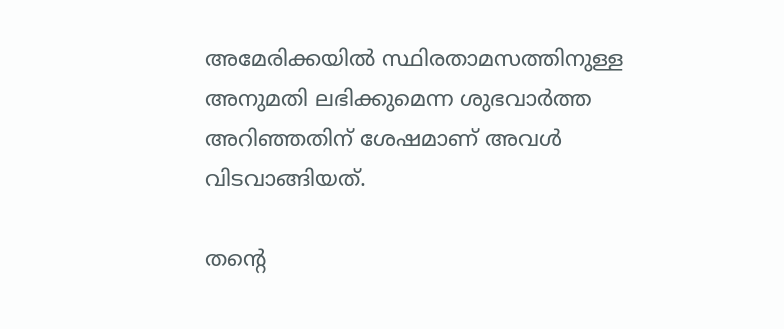അമേരിക്കയില്‍ സ്ഥിരതാമസത്തിനുള്ള അനുമതി ലഭിക്കുമെന്ന ശുഭവാര്‍ത്ത അറിഞ്ഞതിന് ശേഷമാണ് അവള്‍ വിടവാങ്ങിയത്.

തന്റെ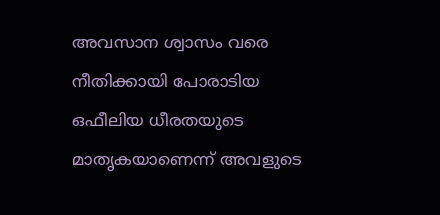അവസാന ശ്വാസം വരെ നീതിക്കായി പോരാടിയ ഒഫീലിയ ധീരതയുടെ മാതൃകയാണെന്ന് അവളുടെ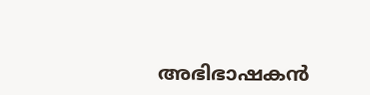അഭിഭാഷകന്‍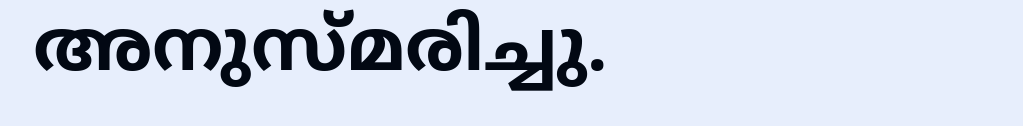അനുസ്മരിച്ചു.